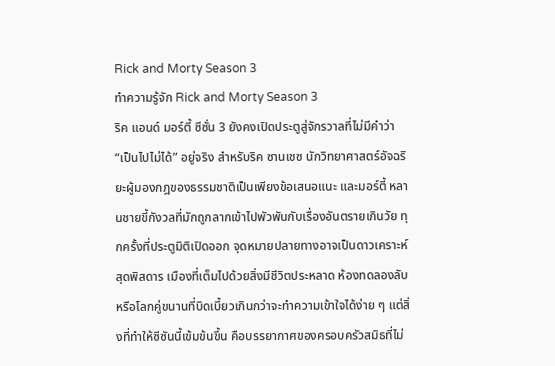Rick and Morty Season 3
ทำความรู้จัก Rick and Morty Season 3
ริค แอนด์ มอร์ตี้ ซีซั่น 3 ยังคงเปิดประตูสู่จักรวาลที่ไม่มีคำว่า “เป็นไปไม่ได้” อยู่จริง สำหรับริค ซานเชซ นักวิทยาศาสตร์อัจฉริยะผู้มองกฎของธรรมชาติเป็นเพียงข้อเสนอแนะ และมอร์ตี้ หลานชายขี้กังวลที่มักถูกลากเข้าไปพัวพันกับเรื่องอันตรายเกินวัย ทุกครั้งที่ประตูมิติเปิดออก จุดหมายปลายทางอาจเป็นดาวเคราะห์สุดพิสดาร เมืองที่เต็มไปด้วยสิ่งมีชีวิตประหลาด ห้องทดลองลับ หรือโลกคู่ขนานที่บิดเบี้ยวเกินกว่าจะทำความเข้าใจได้ง่าย ๆ แต่สิ่งที่ทำให้ซีซันนี้เข้มข้นขึ้น คือบรรยากาศของครอบครัวสมิธที่ไม่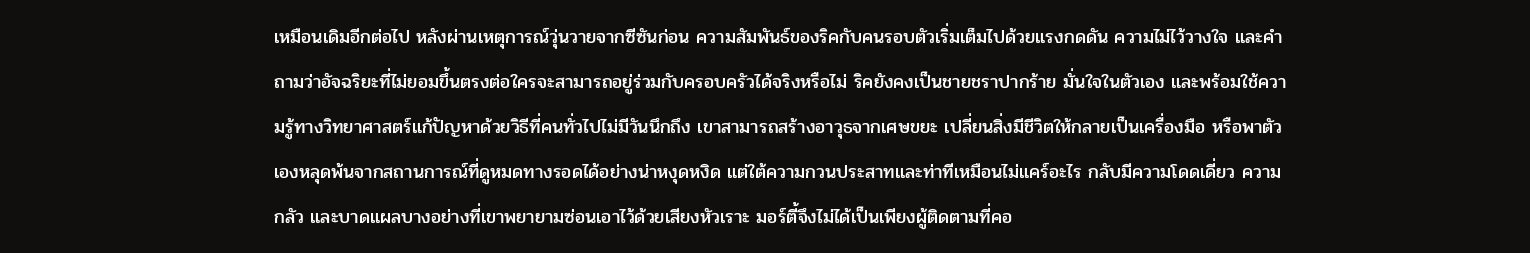เหมือนเดิมอีกต่อไป หลังผ่านเหตุการณ์วุ่นวายจากซีซันก่อน ความสัมพันธ์ของริคกับคนรอบตัวเริ่มเต็มไปด้วยแรงกดดัน ความไม่ไว้วางใจ และคำถามว่าอัจฉริยะที่ไม่ยอมขึ้นตรงต่อใครจะสามารถอยู่ร่วมกับครอบครัวได้จริงหรือไม่ ริคยังคงเป็นชายชราปากร้าย มั่นใจในตัวเอง และพร้อมใช้ความรู้ทางวิทยาศาสตร์แก้ปัญหาด้วยวิธีที่คนทั่วไปไม่มีวันนึกถึง เขาสามารถสร้างอาวุธจากเศษขยะ เปลี่ยนสิ่งมีชีวิตให้กลายเป็นเครื่องมือ หรือพาตัวเองหลุดพ้นจากสถานการณ์ที่ดูหมดทางรอดได้อย่างน่าหงุดหงิด แต่ใต้ความกวนประสาทและท่าทีเหมือนไม่แคร์อะไร กลับมีความโดดเดี่ยว ความกลัว และบาดแผลบางอย่างที่เขาพยายามซ่อนเอาไว้ด้วยเสียงหัวเราะ มอร์ตี้จึงไม่ได้เป็นเพียงผู้ติดตามที่คอ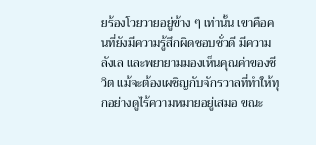ยร้องโวยวายอยู่ข้าง ๆ เท่านั้น เขาคือคนที่ยังมีความรู้สึกผิดชอบชั่วดี มีความลังเล และพยายามมองเห็นคุณค่าของชีวิต แม้จะต้องเผชิญกับจักรวาลที่ทำให้ทุกอย่างดูไร้ความหมายอยู่เสมอ ขณะ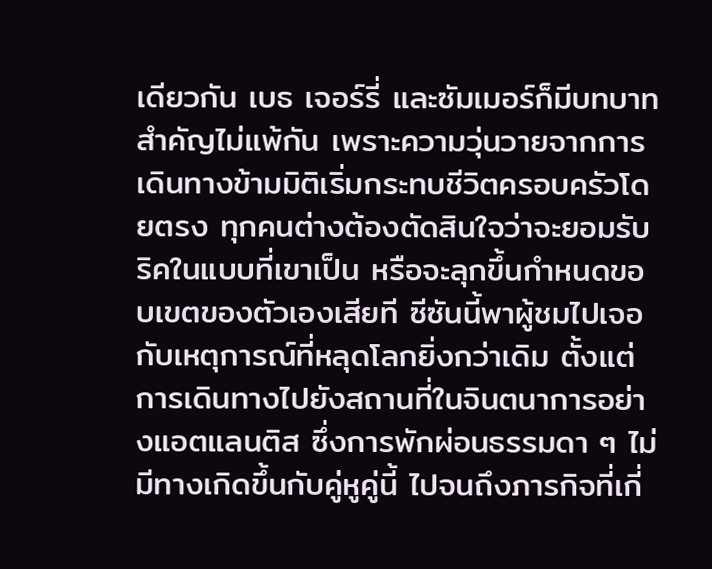เดียวกัน เบธ เจอร์รี่ และซัมเมอร์ก็มีบทบาทสำคัญไม่แพ้กัน เพราะความวุ่นวายจากการเดินทางข้ามมิติเริ่มกระทบชีวิตครอบครัวโดยตรง ทุกคนต่างต้องตัดสินใจว่าจะยอมรับริคในแบบที่เขาเป็น หรือจะลุกขึ้นกำหนดขอบเขตของตัวเองเสียที ซีซันนี้พาผู้ชมไปเจอกับเหตุการณ์ที่หลุดโลกยิ่งกว่าเดิม ตั้งแต่การเดินทางไปยังสถานที่ในจินตนาการอย่างแอตแลนติส ซึ่งการพักผ่อนธรรมดา ๆ ไม่มีทางเกิดขึ้นกับคู่หูคู่นี้ ไปจนถึงภารกิจที่เกี่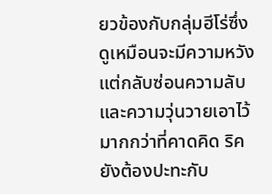ยวข้องกับกลุ่มฮีโร่ซึ่งดูเหมือนจะมีความหวัง แต่กลับซ่อนความลับและความวุ่นวายเอาไว้มากกว่าที่คาดคิด ริคยังต้องปะทะกับ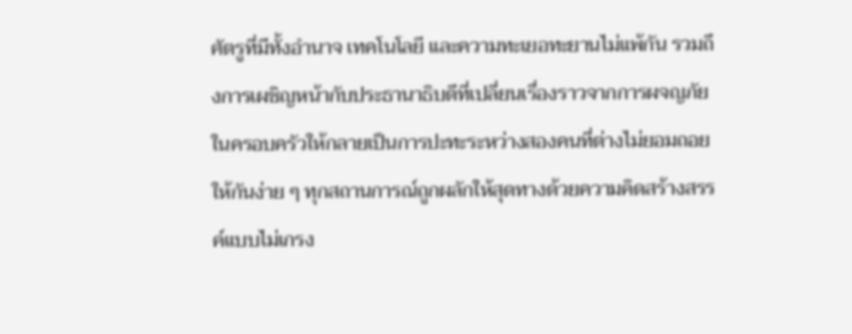ศัตรูที่มีทั้งอำนาจ เทคโนโลยี และความทะเยอทะยานไม่แพ้กัน รวมถึงการเผชิญหน้ากับประธานาธิบดีที่เปลี่ยนเรื่องราวจากการผจญภัยในครอบครัวให้กลายเป็นการปะทะระหว่างสองคนที่ต่างไม่ยอมถอยให้กันง่าย ๆ ทุกสถานการณ์ถูกผลักให้สุดทางด้วยความคิดสร้างสรรค์แบบไม่เกรง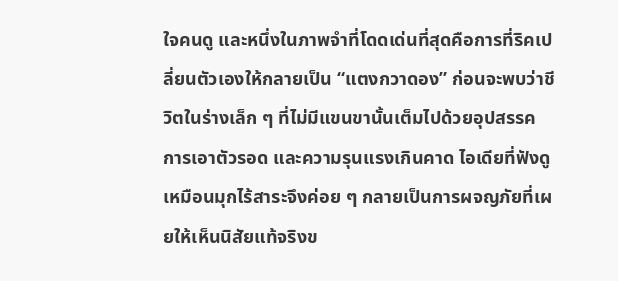ใจคนดู และหนึ่งในภาพจำที่โดดเด่นที่สุดคือการที่ริคเปลี่ยนตัวเองให้กลายเป็น “แตงกวาดอง” ก่อนจะพบว่าชีวิตในร่างเล็ก ๆ ที่ไม่มีแขนขานั้นเต็มไปด้วยอุปสรรค การเอาตัวรอด และความรุนแรงเกินคาด ไอเดียที่ฟังดูเหมือนมุกไร้สาระจึงค่อย ๆ กลายเป็นการผจญภัยที่เผยให้เห็นนิสัยแท้จริงข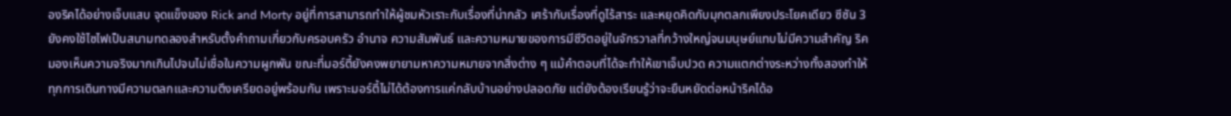องริคได้อย่างเจ็บแสบ จุดแข็งของ Rick and Morty อยู่ที่การสามารถทำให้ผู้ชมหัวเราะกับเรื่องที่น่ากลัว เศร้ากับเรื่องที่ดูไร้สาระ และหยุดคิดกับมุกตลกเพียงประโยคเดียว ซีซัน 3 ยังคงใช้ไซไฟเป็นสนามทดลองสำหรับตั้งคำถามเกี่ยวกับครอบครัว อำนาจ ความสัมพันธ์ และความหมายของการมีชีวิตอยู่ในจักรวาลที่กว้างใหญ่จนมนุษย์แทบไม่มีความสำคัญ ริคมองเห็นความจริงมากเกินไปจนไม่เชื่อในความผูกพัน ขณะที่มอร์ตี้ยังคงพยายามหาความหมายจากสิ่งต่าง ๆ แม้คำตอบที่ได้จะทำให้เขาเจ็บปวด ความแตกต่างระหว่างทั้งสองทำให้ทุกการเดินทางมีความตลกและความตึงเครียดอยู่พร้อมกัน เพราะมอร์ตี้ไม่ได้ต้องการแค่กลับบ้านอย่างปลอดภัย แต่ยังต้องเรียนรู้ว่าจะยืนหยัดต่อหน้าริคได้อ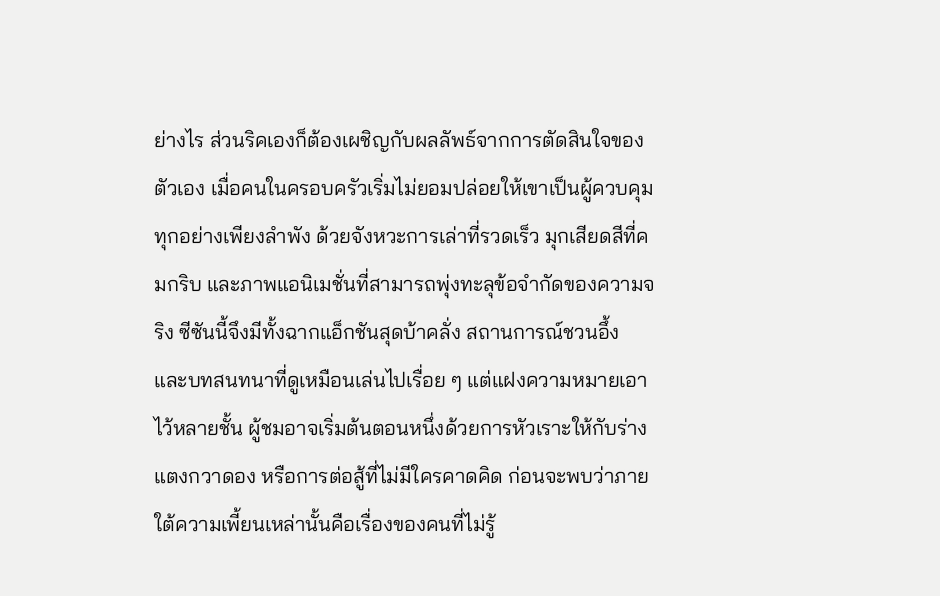ย่างไร ส่วนริคเองก็ต้องเผชิญกับผลลัพธ์จากการตัดสินใจของตัวเอง เมื่อคนในครอบครัวเริ่มไม่ยอมปล่อยให้เขาเป็นผู้ควบคุมทุกอย่างเพียงลำพัง ด้วยจังหวะการเล่าที่รวดเร็ว มุกเสียดสีที่คมกริบ และภาพแอนิเมชั่นที่สามารถพุ่งทะลุข้อจำกัดของความจริง ซีซันนี้จึงมีทั้งฉากแอ็กชันสุดบ้าคลั่ง สถานการณ์ชวนอึ้ง และบทสนทนาที่ดูเหมือนเล่นไปเรื่อย ๆ แต่แฝงความหมายเอาไว้หลายชั้น ผู้ชมอาจเริ่มต้นตอนหนึ่งด้วยการหัวเราะให้กับร่างแตงกวาดอง หรือการต่อสู้ที่ไม่มีใครคาดคิด ก่อนจะพบว่าภายใต้ความเพี้ยนเหล่านั้นคือเรื่องของคนที่ไม่รู้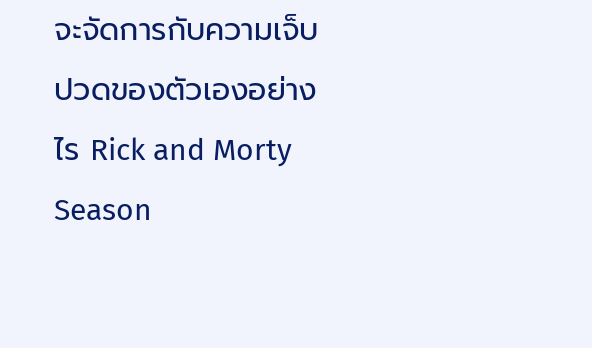จะจัดการกับความเจ็บปวดของตัวเองอย่างไร Rick and Morty Season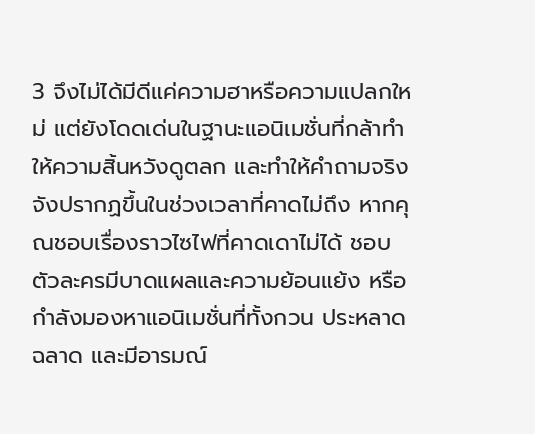3 จึงไม่ได้มีดีแค่ความฮาหรือความแปลกใหม่ แต่ยังโดดเด่นในฐานะแอนิเมชั่นที่กล้าทำให้ความสิ้นหวังดูตลก และทำให้คำถามจริงจังปรากฏขึ้นในช่วงเวลาที่คาดไม่ถึง หากคุณชอบเรื่องราวไซไฟที่คาดเดาไม่ได้ ชอบตัวละครมีบาดแผลและความย้อนแย้ง หรือกำลังมองหาแอนิเมชั่นที่ทั้งกวน ประหลาด ฉลาด และมีอารมณ์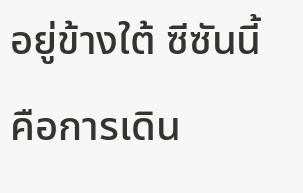อยู่ข้างใต้ ซีซันนี้คือการเดิน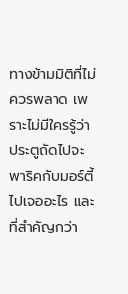ทางข้ามมิติที่ไม่ควรพลาด เพราะไม่มีใครรู้ว่าประตูถัดไปจะพาริคกับมอร์ตี้ไปเจออะไร และที่สำคัญกว่า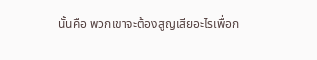นั้นคือ พวกเขาจะต้องสูญเสียอะไรเพื่อก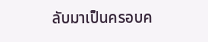ลับมาเป็นครอบค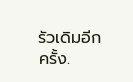รัวเดิมอีกครั้ง.